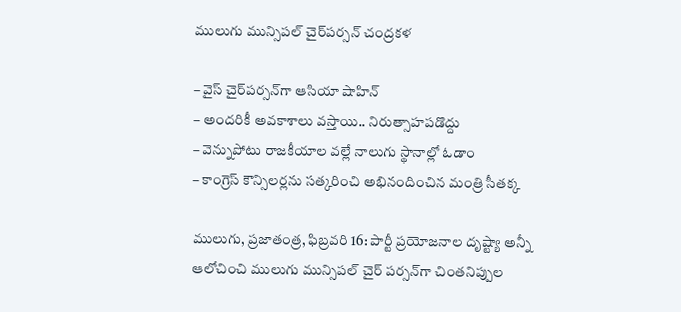ములుగు మున్సిపల్ చైర్‌పర్సన్ చంద్రకళ

– వైస్ చైర్‌పర్సన్‌గా ఆసియా షాహిన్
– అందరికీ అవకాశాలు వస్తాయి.. నిరుత్సాహపడొద్దు
– వెన్నుపోటు రాజకీయాల వల్లే నాలుగు స్థానాల్లో ఓడాం
– కాంగ్రెస్ కౌన్సిలర్లను సత్కరించి అభినందించిన మంత్రి సీతక్క

ములుగు, ప్రజాతంత్ర, ఫిబ్రవరి 16: పార్టీ ప్రయోజనాల దృష్ట్యా అన్నీ ఆలోచించి ములుగు మున్సిపల్ చైర్ పర్సన్‌గా చింతనిప్పుల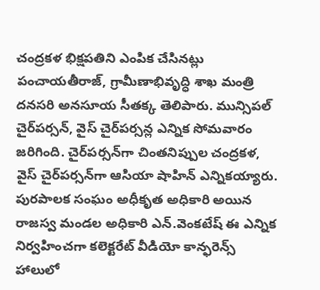చంద్రకళ భిక్షపతిని ఎంపిక చేసినట్లు పంచాయతీరాజ్, గ్రామీణాభివృద్ధి శాఖ మంత్రి దనసరి అనసూయ సీతక్క తెలిపారు. మున్సిపల్ చైర్‌పర్సన్, వైస్ చైర్‌పర్సన్ల ఎన్నిక సోమవారం జరిగింది. చైర్‌పర్సన్‌గా చింతనిప్పుల చంద్రకళ, వైస్ చైర్‌పర్సన్‌గా ఆసియా షాహిన్ ఎన్నికయ్యారు. పురపాలక సంఘం అధీకృత అధికారి అయిన రాజస్వ మండల అధికారి ఎన్.వెంకటేష్ ఈ ఎన్నిక నిర్వహించగా కలెక్టరేట్ వీడియో కాన్ఫరెన్స్ హాలులో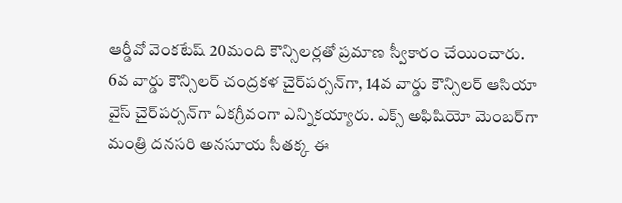ఆర్డీవో వెంకటేష్ 20మంది కౌన్సిలర్లతో ప్రమాణ స్వీకారం చేయించారు. 6వ వార్డు కౌన్సిలర్ చంద్రకళ చైర్‌పర్సన్‌గా, 14వ వార్డు కౌన్సిలర్ ఆసియా వైస్ చైర్‌పర్సన్‌గా ఏకగ్రీవంగా ఎన్నికయ్యారు. ఎక్స్ అఫిషియో మెంబర్‌గా మంత్రి దనసరి అనసూయ సీతక్క ఈ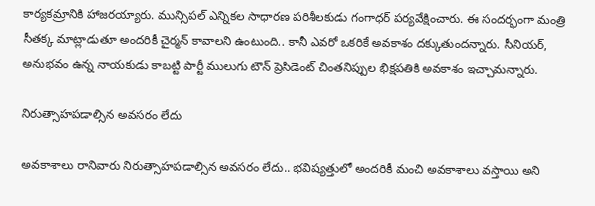కార్యకమ్రానికి హాజరయ్యారు. మున్సిపల్ ఎన్నికల సాధారణ పరిశీలకుడు గంగాధర్ పర్యవేక్షించారు. ఈ సందర్భంగా మంత్రి సీతక్క మాట్లాడుతూ అందరికీ చైర్మన్ కావాలని ఉంటుంది.. కానీ ఎవరో ఒకరికే అవకాశం దక్కుతుందన్నారు. సీనియర్, అనుభవం ఉన్న నాయకుడు కాబట్టి పార్టీ ములుగు టౌన్ ప్రెసిడెంట్ చింతనిప్పుల భిక్షపతికి అవకాశం ఇచ్చామన్నారు.

నిరుత్సాహపడాల్సిన అవసరం లేదు

అవకాశాలు రానివారు నిరుత్సాహపడాల్సిన అవసరం లేదు.. భవిష్యత్తులో అందరికీ మంచి అవకాశాలు వస్తాయి అని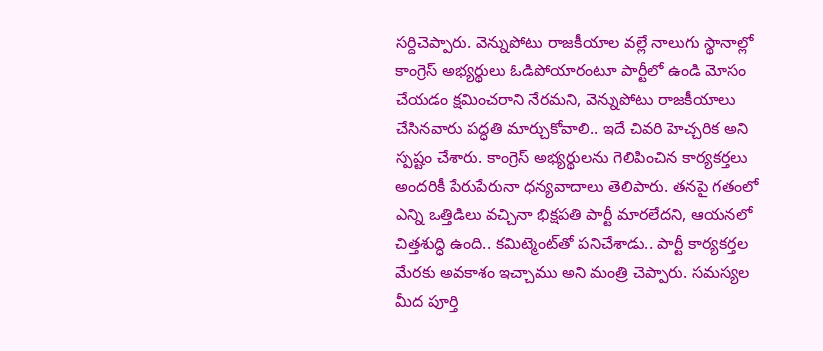సర్దిచెప్పారు. వెన్నుపోటు రాజకీయాల వల్లే నాలుగు స్థానాల్లో కాంగ్రెస్ అభ్యర్థులు ఓడిపోయారంటూ పార్టీలో ఉండి మోసం చేయడం క్షమించరాని నేరమని, వెన్నుపోటు రాజకీయాలు చేసినవారు పద్ధతి మార్చుకోవాలి.. ఇదే చివరి హెచ్చరిక అని స్పష్టం చేశారు. కాంగ్రెస్ అభ్యర్థులను గెలిపించిన కార్యకర్తలు అందరికీ పేరుపేరునా ధన్యవాదాలు తెలిపారు. తనపై గతంలో ఎన్ని ఒత్తిడిలు వచ్చినా భిక్షపతి పార్టీ మారలేదని, ఆయనలో చిత్తశుద్ధి ఉంది.. కమిట్మెంట్‌తో పనిచేశాడు.. పార్టీ కార్యకర్తల మేరకు అవకాశం ఇచ్చాము అని మంత్రి చెప్పారు. సమస్యల మీద పూర్తి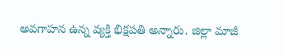అవగాహన ఉన్న వ్యక్తి భిక్షపతి అన్నారు. జిల్లా మాజీ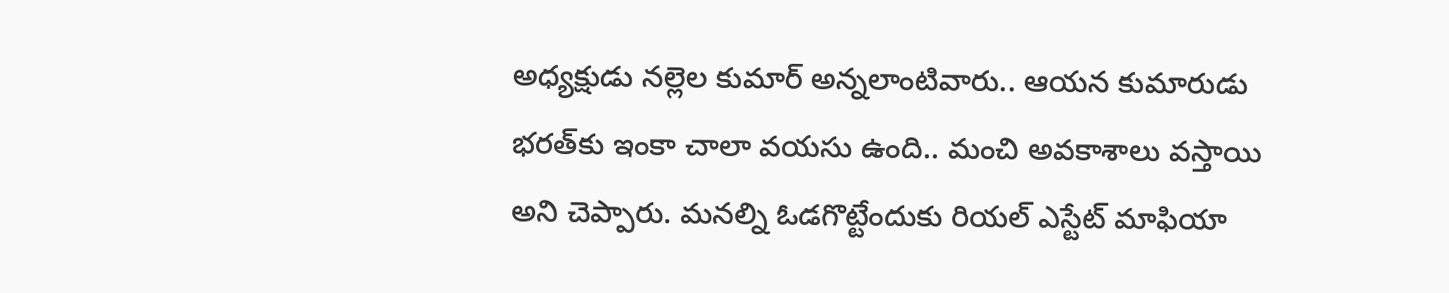అధ్యక్షుడు నల్లెల కుమార్ అన్నలాంటివారు.. ఆయన కుమారుడు భరత్‌కు ఇంకా చాలా వయసు ఉంది.. మంచి అవకాశాలు వస్తాయి అని చెప్పారు. మనల్ని ఓడగొట్టేందుకు రియల్ ఎస్టేట్ మాఫియా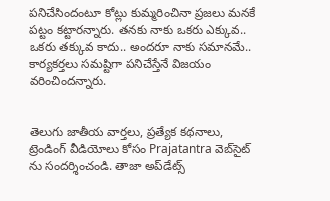పనిచేసిందంటూ కోట్లు కుమ్మరించినా ప్రజలు మనకే పట్టం కట్టారన్నారు. తనకు నాకు ఒకరు ఎక్కువ.. ఒకరు తక్కువ కాదు.. అందరూ నాకు సమానమే.. కార్యకర్తలు సమష్టిగా పనిచేస్తేనే విజయం వరించిందన్నారు.


తెలుగు జాతీయ వార్తలు, ప్రత్యేక కథనాలు, ట్రెండింగ్ వీడియోలు కోసం Prajatantra వెబ్‌సైట్ ను సందర్శించండి. తాజా అప్‌డేట్స్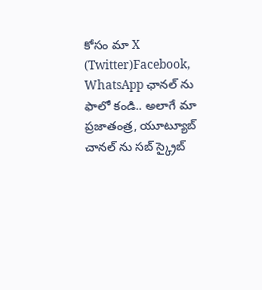కోసం మా X (Twitter)Facebook, WhatsApp ఛానల్ ను ఫాలో కండి.. అలాగే మా ప్రజాతంత్ర, యూట్యూబ్ చానల్ ను సబ్ స్క్రైబ్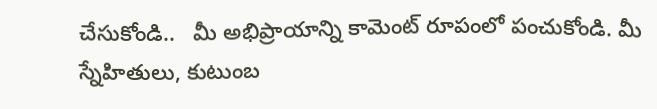చేసుకోండి..   మీ అభిప్రాయాన్ని కామెంట్ రూపంలో పంచుకోండి. మీ స్నేహితులు, కుటుంబ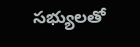సభ్యులతో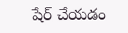షేర్ చేయడం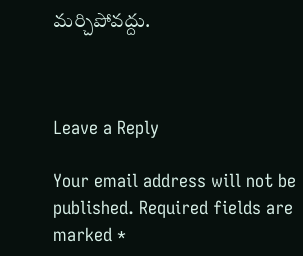మర్చిపోవద్దు.



Leave a Reply

Your email address will not be published. Required fields are marked *